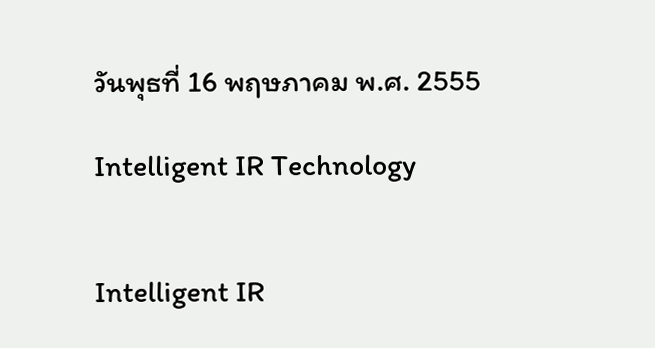วันพุธที่ 16 พฤษภาคม พ.ศ. 2555

Intelligent IR Technology


Intelligent IR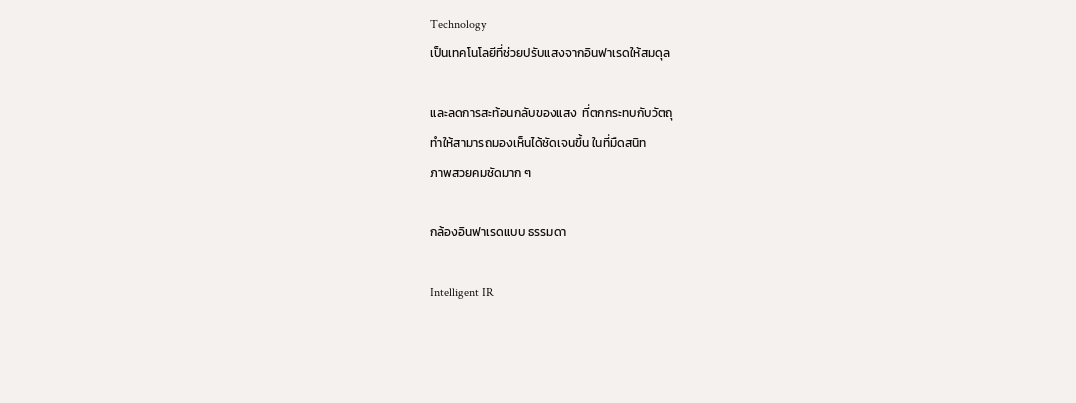Technology
เป็นเทคโนโลยีที่ช่วยปรับแสงจากอินฟาเรดให้สมดุล

และลดการสะท้อนกลับของแสง  ที่ตกกระทบกับวัตถุ
ทำให้สามารถมองเห็นได้ชัดเจนขึ้น ในที่มืดสนิท
ภาพสวยคมชัดมาก ๆ

กล้องอินฟาเรดแบบ ธรรมดา

Intelligent IR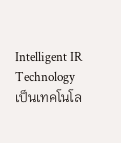Intelligent IR Technology  เป็นเทคโนโล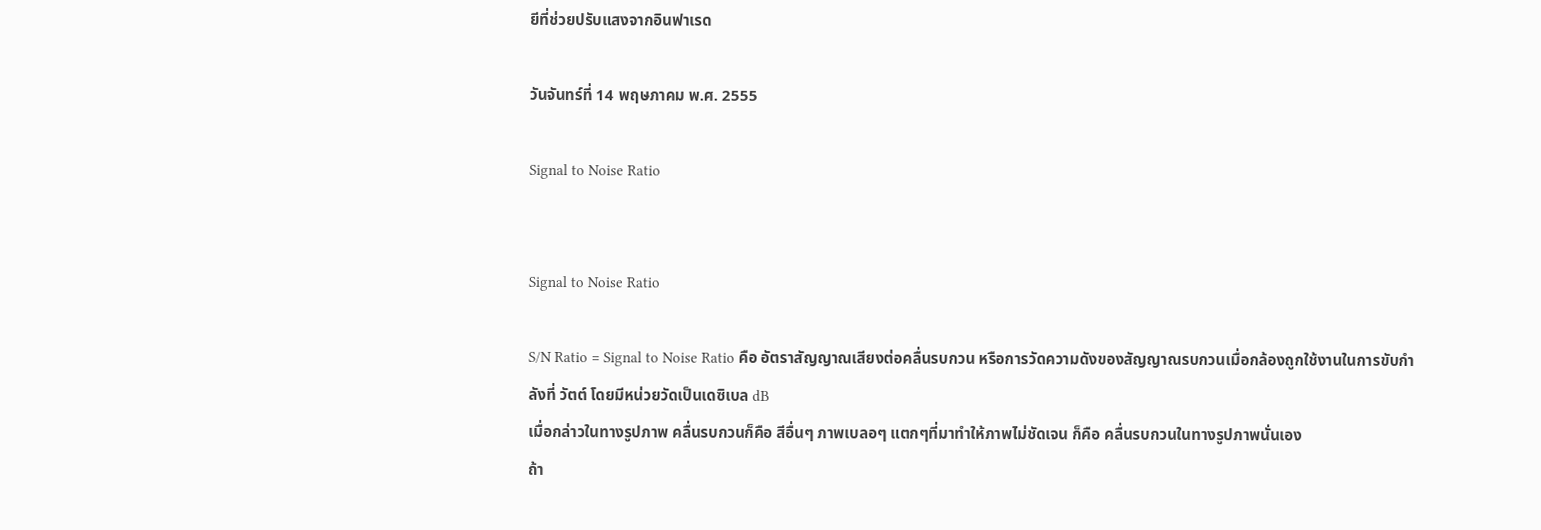ยีที่ช่วยปรับแสงจากอินฟาเรด

วันจันทร์ที่ 14 พฤษภาคม พ.ศ. 2555

Signal to Noise Ratio


Signal to Noise Ratio

S/N Ratio = Signal to Noise Ratio คือ อัตราสัญญาณเสียงต่อคลื่นรบกวน หรือการวัดความดังของสัญญาณรบกวนเมื่อกล้องถูกใช้งานในการขับกำลังที่ วัตต์ โดยมีหน่วยวัดเป็นเดซิเบล dB
เมื่อกล่าวในทางรูปภาพ คลื่นรบกวนก็คือ สีอื่นๆ ภาพเบลอๆ แตกๆที่มาทำให้ภาพไม่ชัดเจน ก็คือ คลื่นรบกวนในทางรูปภาพนั่นเอง
ถ้า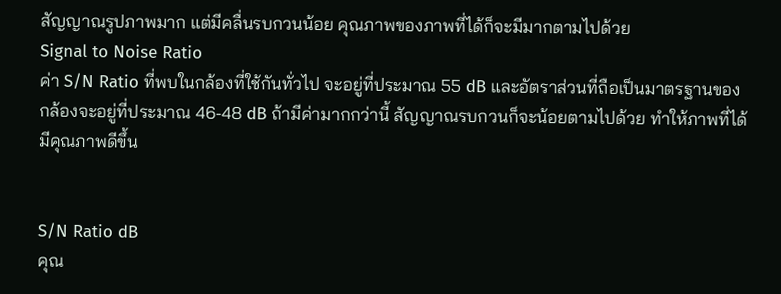สัญญาณรูปภาพมาก แต่มีคลื่นรบกวนน้อย คุณภาพของภาพที่ได้ก็จะมีมากตามไปด้วย
Signal to Noise Ratio
ค่า S/N Ratio ที่พบในกล้องที่ใช้กันทั่วไป จะอยู่ที่ประมาณ 55 dB และอัตราส่วนที่ถือเป็นมาตรฐานของกล้องจะอยู่ที่ประมาณ 46-48 dB ถ้ามีค่ามากกว่านี้ สัญญาณรบกวนก็จะน้อยตามไปด้วย ทำให้ภาพที่ได้มีคุณภาพดีขึ้น


S/N Ratio dB
คุณ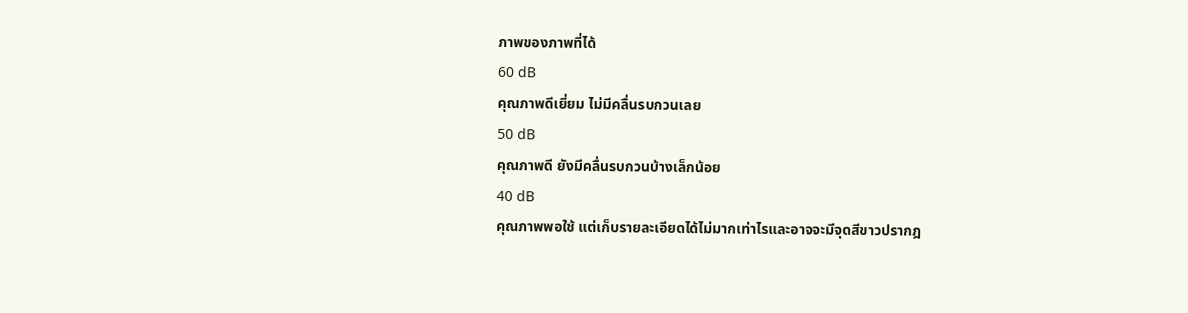ภาพของภาพที่ได้
60 dB
คุณภาพดีเยี่ยม ไม่มีคลื่นรบกวนเลย
50 dB
คุณภาพดี ยังมีคลื่นรบกวนบ้างเล็กน้อย
40 dB
คุณภาพพอใช้ แต่เก็บรายละเอียดได้ไม่มากเท่าไรและอาจจะมีจุดสีขาวปรากฎ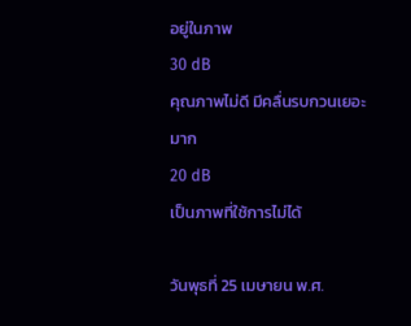อยู่ในภาพ
30 dB
คุณภาพไม่ดี มีคลื่นรบกวนเยอะมาก
20 dB
เป็นภาพที่ใช้การไม่ได้

วันพุธที่ 25 เมษายน พ.ศ.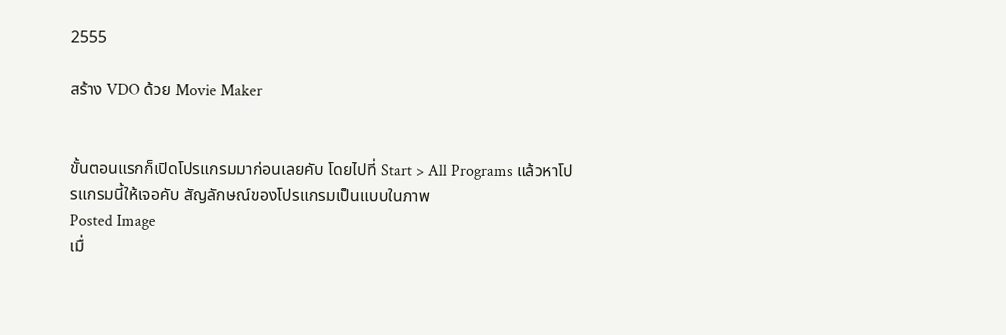2555

สร้าง VDO ด้วย Movie Maker


ขั้นตอนแรกก็เปิดโปรแกรมมาก่อนเลยคับ โดยไปที่ Start > All Programs แล้วหาโปรแกรมนี้ให้เจอคับ สัญลักษณ์ของโปรแกรมเป็นแบบในภาพ
Posted Image
เมื่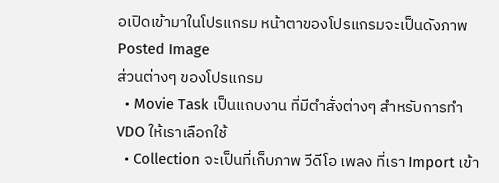อเปิดเข้ามาในโปรแกรม หน้าตาของโปรแกรมจะเป็นดังภาพ
Posted Image
ส่วนต่างๆ ของโปรแกรม
  • Movie Task เป็นแถบงาน ที่มีตำสั่งต่างๆ สำหรับการทำ VDO ให้เราเลือกใช้
  • Collection จะเป็นที่เก็บภาพ วีดีโอ เพลง ที่เรา Import เข้า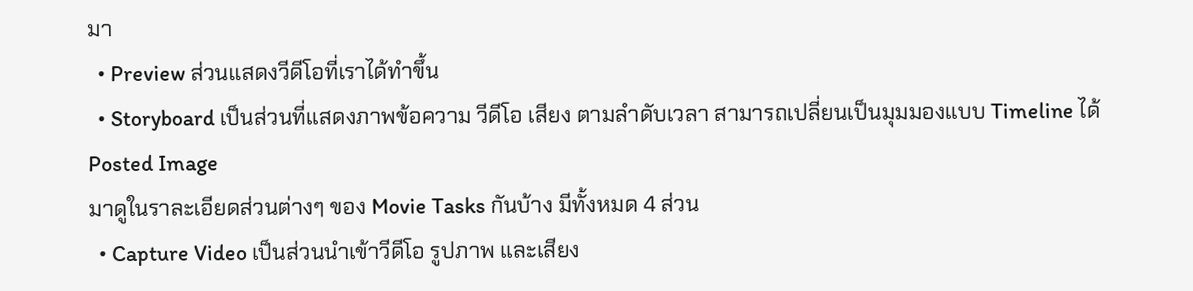มา
  • Preview ส่วนแสดงวีดีโอที่เราได้ทำขึ้น
  • Storyboard เป็นส่วนที่แสดงภาพข้อความ วีดีโอ เสียง ตามลำดับเวลา สามารถเปลี่ยนเป็นมุมมองแบบ Timeline ได้
Posted Image
มาดูในราละเอียดส่วนต่างๆ ของ Movie Tasks กันบ้าง มีทั้งหมด 4 ส่วน
  • Capture Video เป็นส่วนนำเข้าวีดีโอ รูปภาพ และเสียง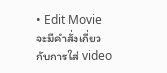• Edit Movie จะมีคำสั่งเกี่ยวกับการใส่ video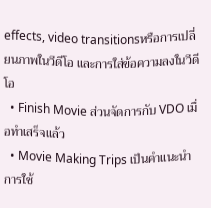effects, video transitionsหรือการเปลี่ยนภาพในวีดีโอ และการใส่ข้อความลงในวีดีโอ
  • Finish Movie ส่วนจัดการกับ VDO เมื่อทำเสร็จแล้ว
  • Movie Making Trips เป็นคำแนะนำการใช้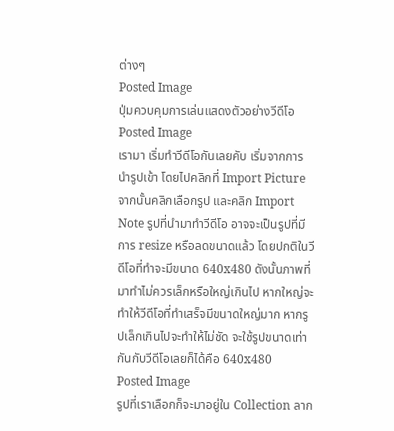ต่างๆ
Posted Image
ปุ่มควบคุมการเล่นแสดงตัวอย่างวีดีโอ
Posted Image
เรามา เริ่มทำวีดีโอกันเลยคับ เริ่มจากการนำรูปเข้า โดยไปคลิกที่ Import Picture จากนั้นคลิกเลือกรูป และคลิก Import Note รูปที่นำมาทำวีดีโอ อาจจะเป็นรูปที่มีการ resize หรือลดขนาดแล้ว โดยปกติในวีดีโอที่ทำจะมีขนาด 640x480 ดังนั้นภาพที่มาทำไม่ควรเล็กหรือใหญ่เกินไป หากใหญ่จะทำให้วีดีโอที่ทำเสร็จมีขนาดใหญ่มาก หากรูปเล็กเกินไปจะทำให้ไม่ชัด จะใช้รูปขนาดเท่ากันกับวีดีโอเลยก็ได้คือ 640x480
Posted Image
รูปที่เราเลือกก็จะมาอยู่ใน Collection ลาก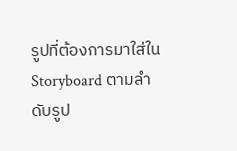รูปที่ต้องการมาใส่ใน Storyboard ตามลำดับรูป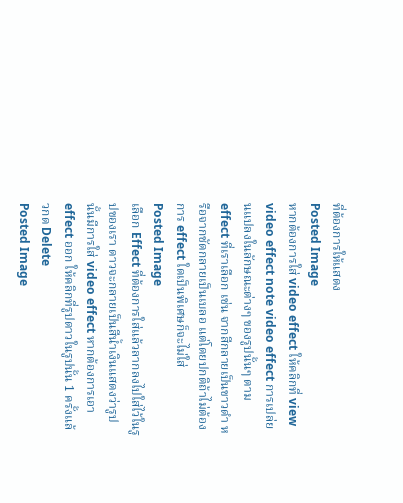ที่ต้องการให้แสดง
Posted Image
หากต้องการใส่ video effect ให้คลิกที่ view video effect note video effect การเปล่ยนแปลงในลักษณะต่างๆ ของรูปนั้นๆ ตาม effect ที่เราเลือก เช่น จากสีกลายเป็นขาวดำ หรือจากชัดกลายเป็นเบลอ แต่โดยปกติถ้าไม่ต้องการ effect ใดเป็นพิเศษก็จะไม่ใส่
Posted Image
เลือก Effect ที่ต้องการใส่แล้วลากลงไปใส่ไว้ในรูปของเรา ดาวจะกลายเป็นสีน้ำเงินแสดงว่ารูปนั้นมีการใส่ video effect หากต้องการเอา effect ออก ให้คลิกที่รูปดาวในรูปนั้น 1 ครั้งแล้วกด Delete
Posted Image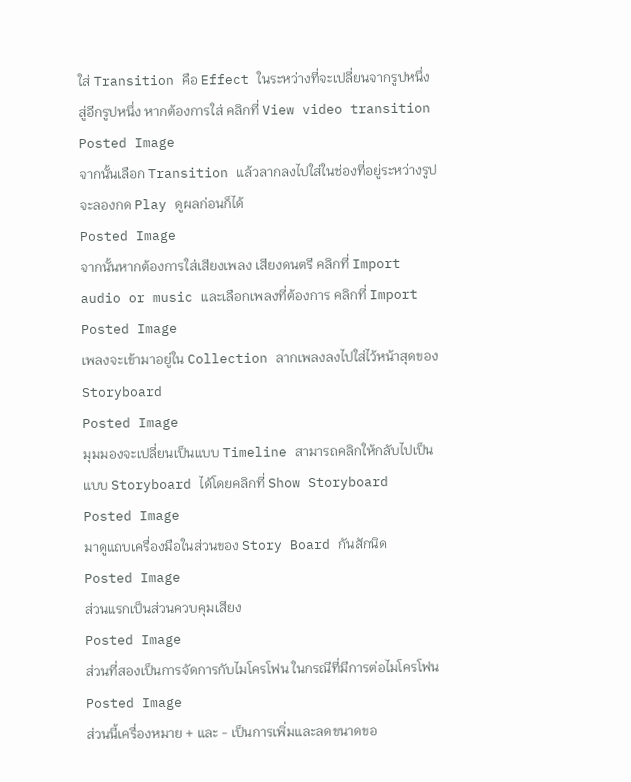ใส่ Transition คือ Effect ในระหว่างที่จะเปลี่ยนจากรูปหนึ่งสู่อีกรูปหนึ่ง หากต้องการใส่ คลิกที่ View video transition
Posted Image
จากนั้นเลือก Transition แล้วลากลงไปใส่ในช่องที่อยู่ระหว่างรูป จะลองกด Play ดูผลก่อนก็ได้
Posted Image
จากนั้นหากต้องการใส่เสียงเพลง เสียงดนตรี คลิกที่ Import audio or music และเลือกเพลงที่ต้องการ คลิกที่ Import
Posted Image
เพลงจะเข้ามาอยู่ใน Collection ลากเพลงลงไปใส่ไว้หน้าสุดของ Storyboard
Posted Image
มุมมองจะเปลี่ยนเป็นแบบ Timeline สามารถคลิกให้กลับไปเป็นแบบ Storyboard ได้โดยคลิกที่ Show Storyboard
Posted Image
มาดูแถบเครื่องมือในส่วนของ Story Board กันสักนิด
Posted Image
ส่วนแรกเป็นส่วนควบคุมเสียง
Posted Image
ส่วนที่สองเป็นการจัดการกับไมโครโฟน ในกรณีที่มีการต่อไมโครโฟน
Posted Image
ส่วนนี้เครื่องหมาย + และ - เป็นการเพิ่มและลดขนาดขอ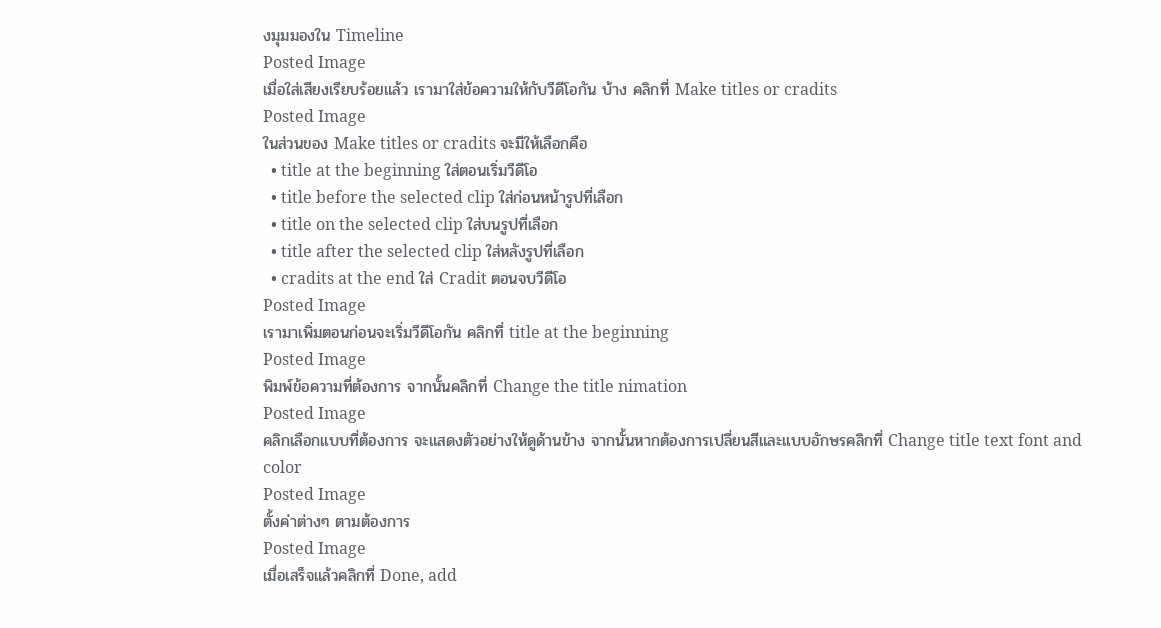งมุมมองใน Timeline
Posted Image
เมื่อใส่เสียงเรียบร้อยแล้ว เรามาใส่ข้อความให้กับวีดีโอกัน บ้าง คลิกที่ Make titles or cradits
Posted Image
ในส่วนของ Make titles or cradits จะมีให้เลือกคือ
  • title at the beginning ใส่ตอนเริ่มวีดีโอ
  • title before the selected clip ใส่ก่อนหน้ารูปที่เลือก
  • title on the selected clip ใส่บนรูปที่เลือก
  • title after the selected clip ใส่หลังรูปที่เลือก
  • cradits at the end ใส่ Cradit ตอนจบวีดีโอ
Posted Image
เรามาเพิ่มตอนก่อนจะเริ่มวีดีโอกัน คลิกที่ title at the beginning
Posted Image
พิมพ์ข้อความที่ต้องการ จากนั้นคลิกที่ Change the title nimation
Posted Image
คลิกเลือกแบบที่ต้องการ จะแสดงตัวอย่างให้ดูด้านข้าง จากนั้นหากต้องการเปลี่ยนสีและแบบอักษรคลิกที่ Change title text font and color
Posted Image
ตั้งค่าต่างๆ ตามต้องการ
Posted Image
เมื่อเสร็จแล้วคลิกที่ Done, add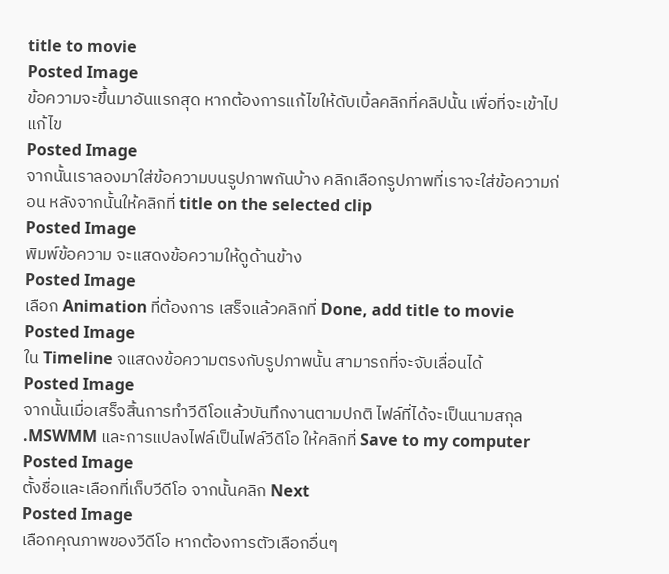title to movie
Posted Image
ข้อความจะขึ้นมาอันแรกสุด หากต้องการแก้ไขให้ดับเบิ้ลคลิกที่คลิปนั้น เพื่อที่จะเข้าไปแก้ไข
Posted Image
จากนั้นเราลองมาใส่ข้อความบนรูปภาพกันบ้าง คลิกเลือกรูปภาพที่เราจะใส่ข้อความก่อน หลังจากนั้นให้คลิกที่ title on the selected clip
Posted Image
พิมพ์ข้อความ จะแสดงข้อความให้ดูด้านข้าง
Posted Image
เลือก Animation ที่ต้องการ เสร็จแล้วคลิกที่ Done, add title to movie
Posted Image
ใน Timeline จแสดงข้อความตรงกับรูปภาพนั้น สามารถที่จะจับเลื่อนได้
Posted Image
จากนั้นเมื่อเสร็จสิ้นการทำวีดีโอแล้วบันทึกงานตามปกติ ไฟล์ที่ได้จะเป็นนามสกุล .MSWMM และการแปลงไฟล์เป็นไฟล์วีดีโอ ให้คลิกที่ Save to my computer
Posted Image
ตั้งชื่อและเลือกที่เก็บวีดีโอ จากนั้นคลิก Next
Posted Image
เลือกคุณภาพของวีดีโอ หากต้องการตัวเลือกอื่นๆ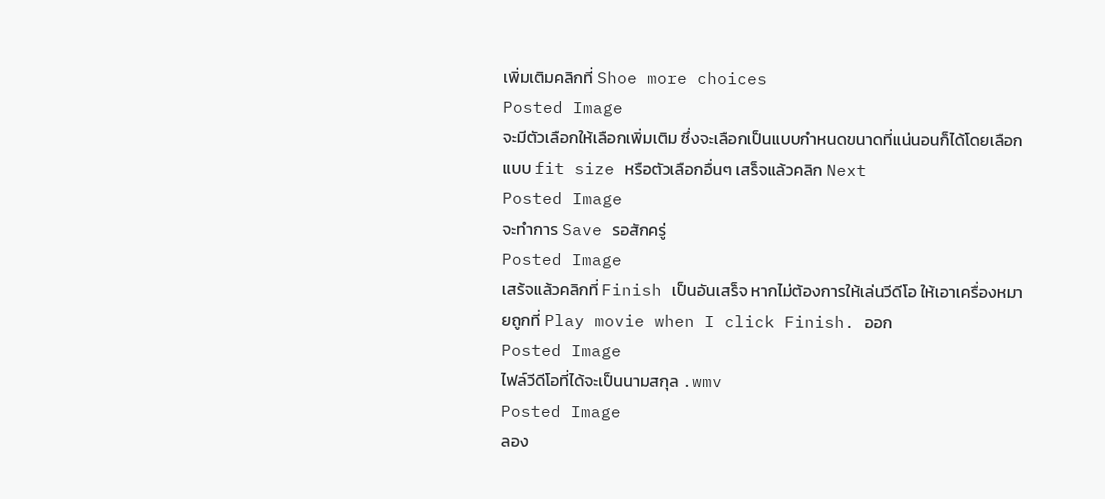เพิ่มเติมคลิกที่ Shoe more choices
Posted Image
จะมีตัวเลือกให้เลือกเพิ่มเติม ซึ่งจะเลือกเป็นแบบกำหนดขนาดที่แน่นอนก็ได้โดยเลือกแบบ fit size หรือตัวเลือกอื่นๆ เสร็จแล้วคลิก Next
Posted Image
จะทำการ Save รอสักครู่
Posted Image
เสร้จแล้วคลิกที่ Finish เป็นอันเสร็จ หากไม่ต้องการให้เล่นวีดีโอ ให้เอาเครื่องหมายถูกที่ Play movie when I click Finish. ออก
Posted Image
ไฟล์วีดีโอที่ได้จะเป็นนามสกุล .wmv
Posted Image
ลอง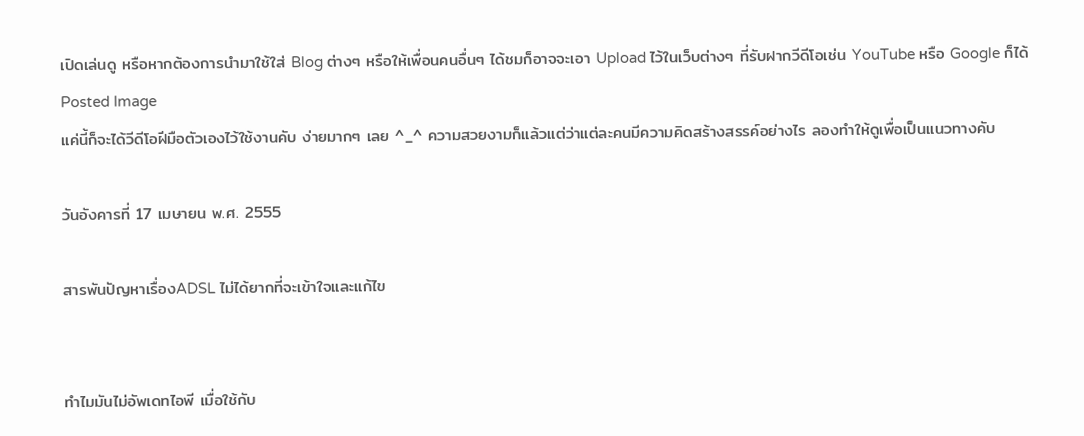เปิดเล่นดู หรือหากต้องการนำมาใช้ใส่ Blog ต่างๆ หรือให้เพื่อนคนอื่นๆ ได้ชมก็อาจจะเอา Upload ไว้ในเว็บต่างๆ ที่รับฝากวีดีโอเช่น YouTube หรือ Google ก็ได้
Posted Image
แค่นี้ก็จะได้วีดีโอฝีมือตัวเองไว้ใช้งานคับ ง่ายมากๆ เลย ^_^ ความสวยงามก็แล้วแต่ว่าแต่ละคนมีความคิดสร้างสรรค์อย่างไร ลองทำให้ดูเพื่อเป็นแนวทางคับ

วันอังคารที่ 17 เมษายน พ.ศ. 2555

สารพันปัญหาเรื่องADSL ไม่ได้ยากที่จะเข้าใจและแก้ไข


ทำไมมันไม่อัพเดทไอพี เมื่อใช้กับ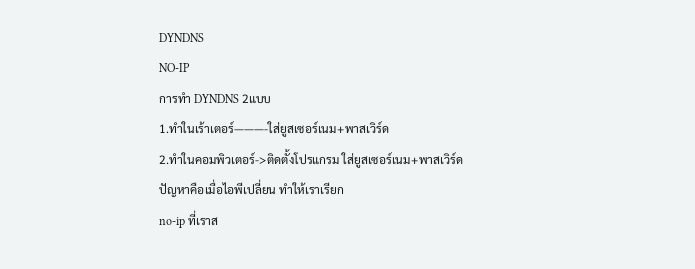DYNDNS
NO-IP
การทำ DYNDNS 2แบบ
1.ทำในเร้าเตอร์———-ใส่ยูสเซอร์เนม+พาสเวิร์ด
2.ทำในคอมพิวเตอร์->ติดตั้งโปรแกรม ใส่ยูสเซอร์เนม+พาสเวิร์ด
ปัญหาคือเมื่อไอพีเปลี่ยน ทำให้เราเรียก
no-ip ที่เราส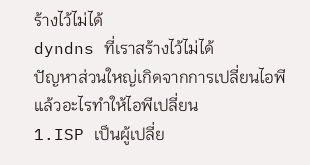ร้างไว้ไม่ได้
dyndns ที่เราสร้างไว้ไม่ได้
ปัญหาส่วนใหญ่เกิดจากการเปลี่ยนไอพี
แล้วอะไรทำให้ไอพีเปลี่ยน
1.ISP เป็นผู้เปลี่ย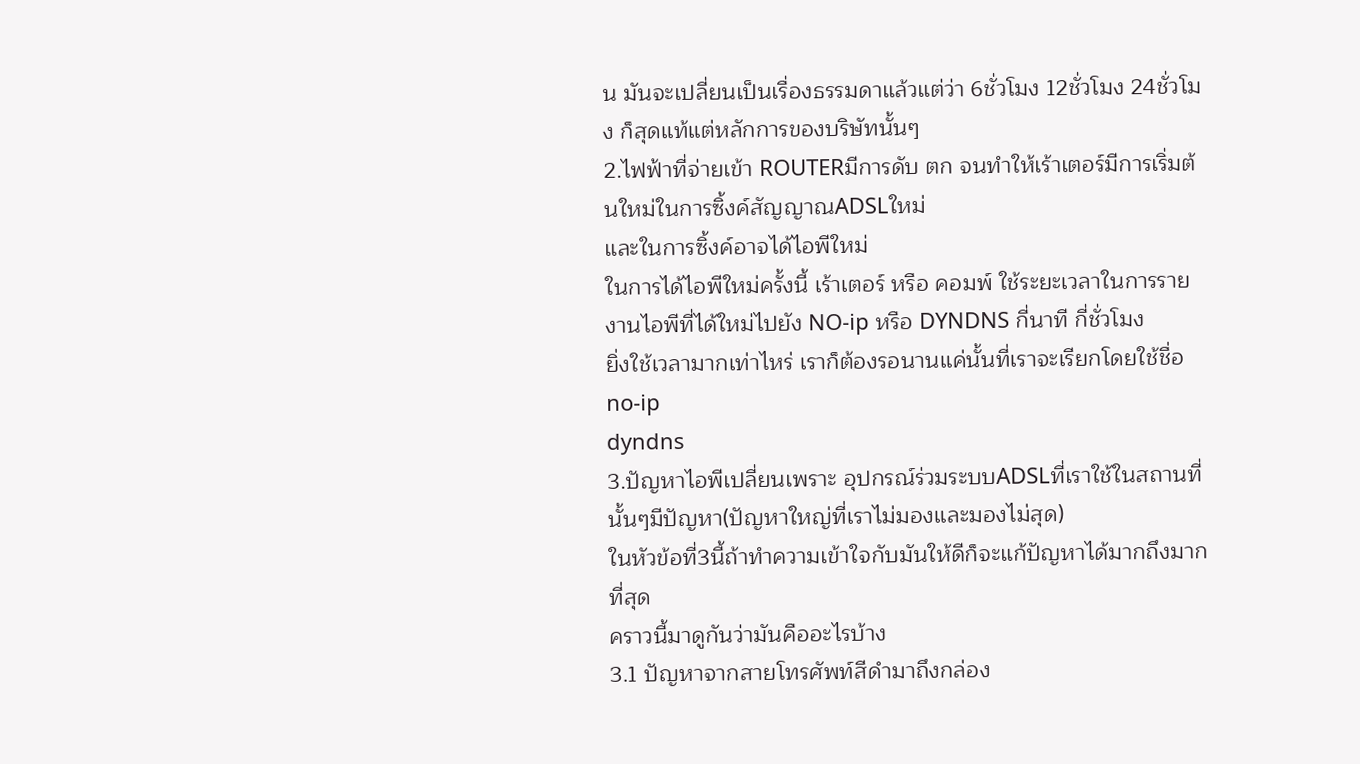น มันจะเปลี่ยนเป็นเรื่องธรรมดาแล้วแต่ว่า 6ชั่วโมง 12ชั่วโมง 24ชั่วโมง ก็สุดแท้แต่หลักการของบริษัทนั้นๆ
2.ไฟฟ้าที่จ่ายเข้า ROUTERมีการดับ ตก จนทำให้เร้าเตอร์มีการเริ่มต้นใหม่ในการซิ้งค์สัญญาณADSLใหม่
และในการซิ้งค์อาจได้ไอพีใหม่
ในการได้ไอพีใหม่ครั้งนี้ เร้าเตอร์ หรือ คอมพ์ ใช้ระยะเวลาในการรายงานไอพีที่ได้ใหม่ไปยัง NO-ip หรือ DYNDNS กี่นาที กี่ชั่วโมง
ยิ่งใช้เวลามากเท่าไหร่ เราก็ต้องรอนานแค่นั้นที่เราจะเรียกโดยใช้ชื่อ
no-ip
dyndns
3.ปัญหาไอพีเปลี่ยนเพราะ อุปกรณ์ร่วมระบบADSLที่เราใช้ในสถานที่นั้นๆมีปัญหา(ปัญหาใหญ่ที่เราไม่มองและมองไม่สุด)
ในหัวข้อที่3นี้ถ้าทำความเข้าใจกับมันให้ดีก็จะแก้ปัญหาได้มากถึงมากที่สุด
คราวนี้มาดูกันว่ามันคืออะไรบ้าง
3.1 ปัญหาจากสายโทรศัพท์สีดำมาถึงกล่อง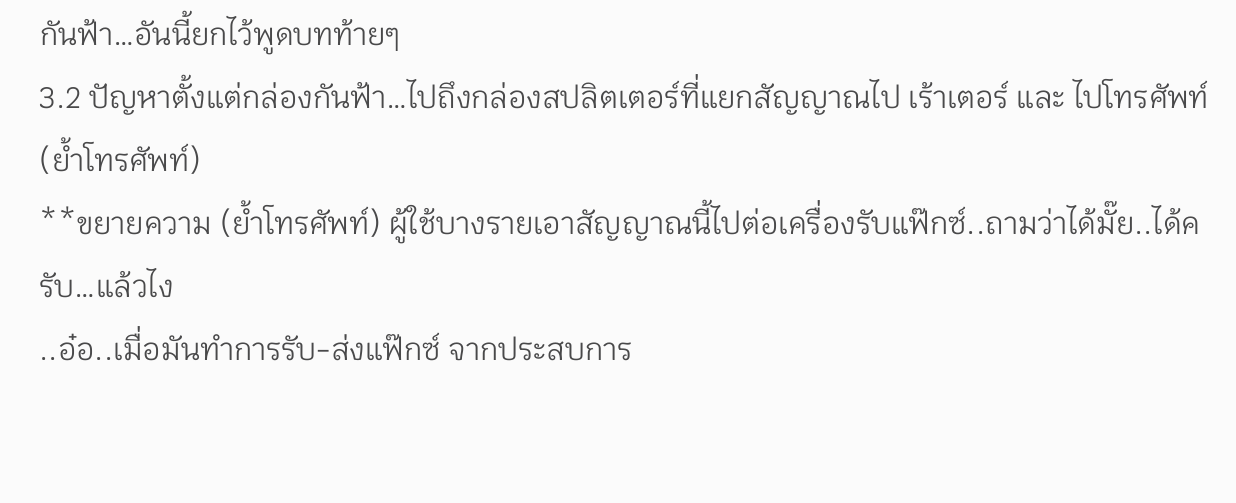กันฟ้า…อันนี้ยกไว้พูดบทท้ายๆ
3.2 ปัญหาตั้งแต่กล่องกันฟ้า…ไปถึงกล่องสปลิตเตอร์ที่แยกสัญญาณไป เร้าเตอร์ และ ไปโทรศัพท์(ย้ำโทรศัพท์)
**ขยายความ (ย้ำโทรศัพท์) ผู้ใช้บางรายเอาสัญญาณนี้ไปต่อเครื่องรับแฟ๊กซ์..ถามว่าได้มั๊ย..ได้ครับ…แล้วไง
..อ๋อ..เมื่อมันทำการรับ-ส่งแฟ๊กซ์ จากประสบการ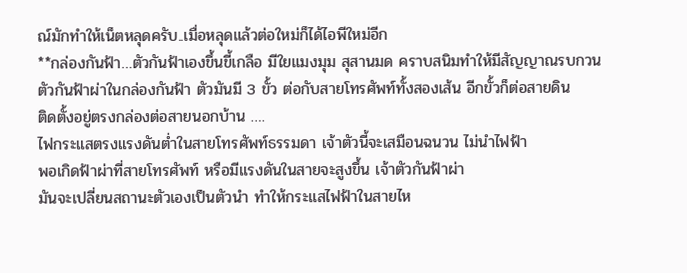ณ์มักทำให้เน็ตหลุดครับ..เมื่อหลุดแล้วต่อใหม่ก็ได้ไอพีใหม่อีก
**กล่องกันฟ้า…ตัวกันฟ้าเองขึ้นขี้เกลือ มีใยแมงมุม สุสานมด คราบสนิมทำให้มีสัญญาณรบกวน
ตัวกันฟ้าผ่าในกล่องกันฟ้า ตัวมันมี 3 ขั้ว ต่อกับสายโทรศัพท์ทั้งสองเส้น อีกขั้วก็ต่อสายดิน
ติดตั้งอยู่ตรงกล่องต่อสายนอกบ้าน ….
ไฟกระแสตรงแรงดันต่ำในสายโทรศัพท์ธรรมดา เจ้าตัวนี้จะเสมือนฉนวน ไม่นำไฟฟ้า
พอเกิดฟ้าผ่าที่สายโทรศัพท์ หรือมีแรงดันในสายจะสูงขึ้น เจ้าตัวกันฟ้าผ่า
มันจะเปลี่ยนสถานะตัวเองเป็นตัวนำ ทำให้กระแสไฟฟ้าในสายไห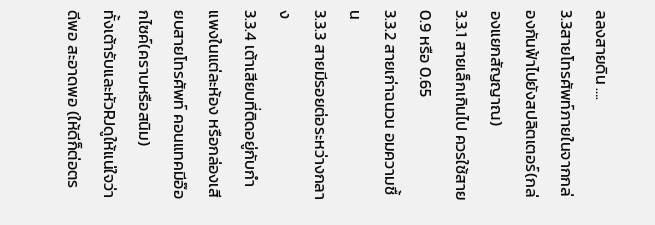ลลงสายดิน ….
3.3สายโทรศัพท์ภายในจากกล่องกันฟ้าไปยังสปลิตเตอร์(กล่องแยกสัญญาณ)
3.3.1 สายเล็กเกินไป ควรใช้สาย 0.9 หรือ 0.65
3.3.2 สายเก่าฉนวน อมความชื้น
3.3.3 สายมีรอยต่อระหว่างกลาง
3.3.4 เต้าเสียบที่ติดอยู่กับกำแพงในแต่ละห้อง หรือกล่องเสียบสายโทรศัพท์ คอนแทคมีอ๊อกไซค์(คราบหรือสนิม)
ทั้งเต้ารับและหัวRJดูให้แน่ใจว่าดีพอ สะอาดพอ (ให้ดีก็ต่อตร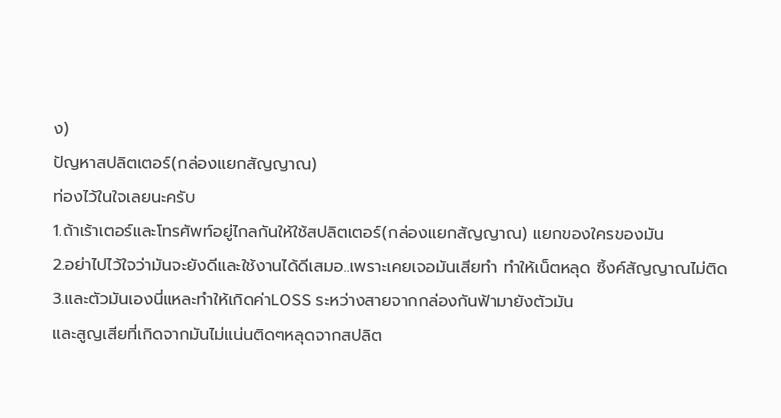ง)
ปัญหาสปลิตเตอร์(กล่องแยกสัญญาณ)
ท่องไว้ในใจเลยนะครับ
1.ถ้าเร้าเตอร์และโทรศัพท์อยู่ไกลกันให้ใช้สปลิตเตอร์(กล่องแยกสัญญาณ) แยกของใครของมัน
2.อย่าไปไว้ใจว่ามันจะยังดีและใช้งานได้ดีเสมอ..เพราะเคยเจอมันเสียทำ ทำให้เน็ตหลุด ซิ้งค์สัญญาณไม่ติด
3.และตัวมันเองนี่แหละทำให้เกิดค่าLOSS ระหว่างสายจากกล่องกันฟ้ามายังตัวมัน
และสูญเสียที่เกิดจากมันไม่แน่นติดๆหลุดจากสปลิต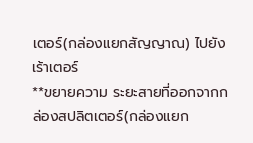เตอร์(กล่องแยกสัญญาณ) ไปยังเร้าเตอร์
**ขยายความ ระยะสายที่ออกจากกล่องสปลิตเตอร์(กล่องแยก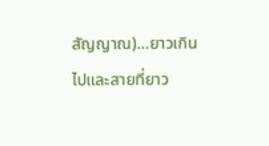สัญญาณ)…ยาวเกินไปและสายที่ยาว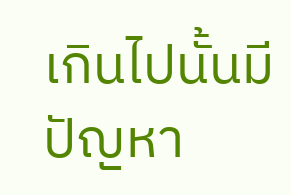เกินไปนั้นมีปัญหา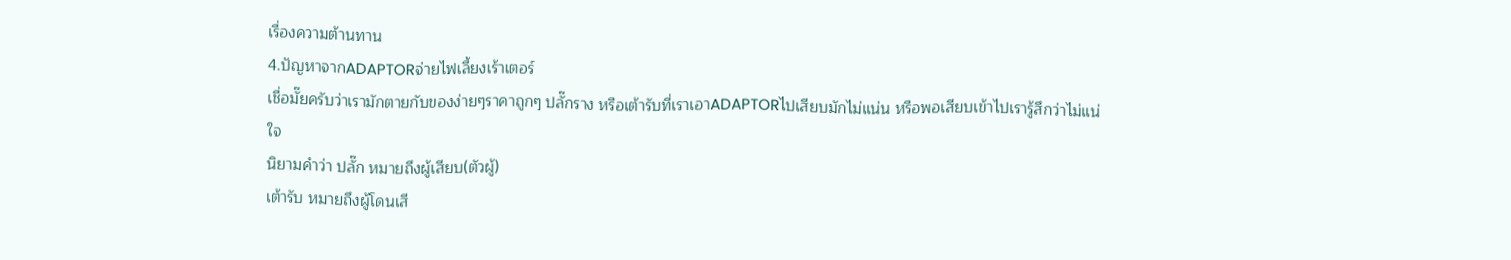เรื่องความต้านทาน
4.ปัญหาจากADAPTORจ่ายไฟเลี้ยงเร้าเตอร์
เชื่อมั๊ยครับว่าเรามักตายกับของง่ายๆราคาถูกๆ ปลั๊กราง หรือเต้ารับที่เราเอาADAPTORไปเสียบมักไม่แน่น หรือพอเสียบเข้าไปเรารู้สึกว่าไม่แน่ใจ
นิยามคำว่า ปลั๊ก หมายถึงผู้เสียบ(ตัวผู้)
เต้ารับ หมายถึงผู้โดนเสี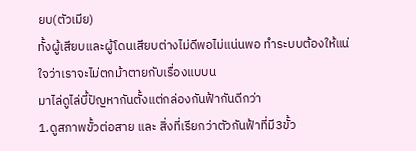ยบ(ตัวเมีย)
ทั้งผู้เสียบและผู้โดนเสียบต่างไม่ดีพอไม่แน่นพอ ทำระบบต้องให้แน่ใจว่าเราจะไม่ตกม้าตายกับเรื่องแบบน
มาไล่ดูไล่บี้ปัญหากันตั้งแต่กล่องกันฟ้ากันดีกว่า
1.ดูสภาพขั้วต่อสาย และ สิ่งที่เรียกว่าตัวกันฟ้าที่มี3ขั้ว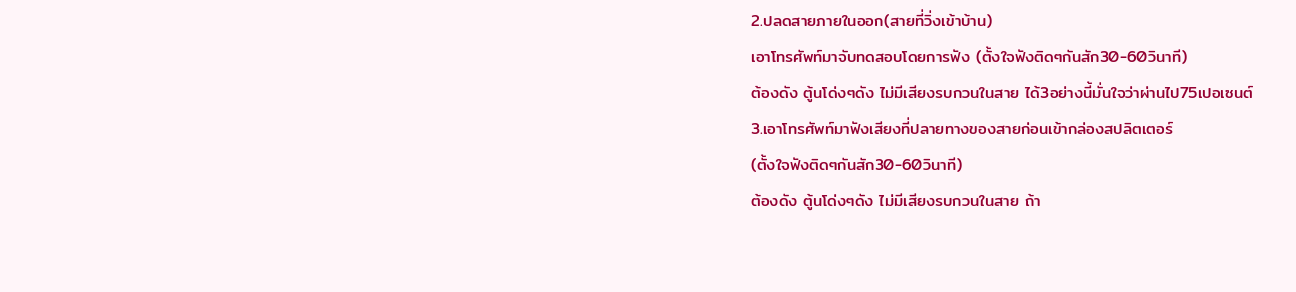2.ปลดสายภายในออก(สายที่วิ่งเข้าบ้าน)
เอาโทรศัพท์มาจับทดสอบโดยการฟัง (ตั้งใจฟังติดๆกันสัก30-60วินาที)
ต้องดัง ตู้นโด่งๆดัง ไม่มีเสียงรบกวนในสาย ได้3อย่างนี้มั่นใจว่าผ่านไป75เปอเซนต์
3.เอาโทรศัพท์มาฟังเสียงที่ปลายทางของสายก่อนเข้ากล่องสปลิตเตอร์
(ตั้งใจฟังติดๆกันสัก30-60วินาที)
ต้องดัง ตู้นโด่งๆดัง ไม่มีเสียงรบกวนในสาย ถ้า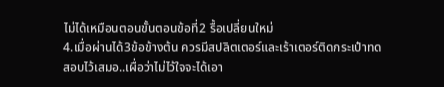ไม่ได้เหมือนตอนขั้นตอนข้อที่2 รื้อเปลี่ยนใหม่
4.เมื่อผ่านได้3ข้อข้างต้น ควรมีสปลิตเตอร์และเร้าเตอร์ติดกระเป๋าทดสอบไว้เสมอ..เผื่อว่าไม่ไว้ใจจะได้เอา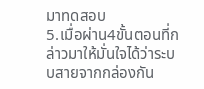มาทดสอบ
5.เมื่อผ่าน4ขั้นตอนที่กล่าวมาให้มั่นใจได้ว่าระบบสายจากกล่องกัน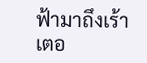ฟ้ามาถึงเร้าเตอ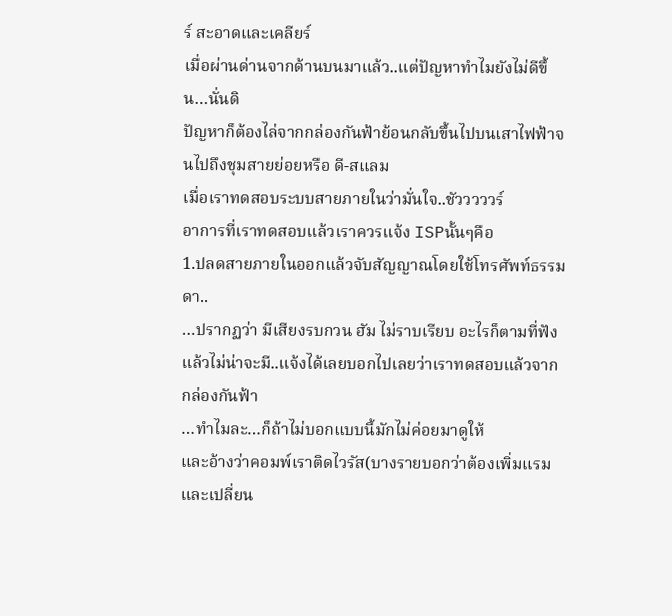ร์ สะอาดและเคลียร์
เมื่อผ่านด่านจากด้านบนมาแล้ว..แต่ปัญหาทำไมยังไม่ดีขึ้น…นั่นดิ
ปัญหาก็ต้องไล่จากกล่องกันฟ้าย้อนกลับขึ้นไปบนเสาไฟฟ้าจนไปถึงชุมสายย่อยหรือ ดี-สแลม
เมื่อเราทดสอบระบบสายภายในว่ามั่นใจ..ชัวววววร์
อาการที่เราทดสอบแล้วเราควรแจ้ง ISPนั้นๆคือ
1.ปลดสายภายในออกแล้วจับสัญญาณโดยใช้โทรศัพท์ธรรมดา..
…ปรากฏว่า มีเสียงรบกวน ฮัม ไม่ราบเรียบ อะไรก็ตามที่ฟังแล้วไม่น่าจะมี..แจ้งได้เลยบอกไปเลยว่าเราทดสอบแล้วจากกล่องกันฟ้า
…ทำไมละ…ก็ถ้าไม่บอกแบบนี้มักไม่ค่อยมาดูให้
และอ้างว่าคอมพ์เราติดไวรัส(บางรายบอกว่าต้องเพิ่มแรมและเปลี่ยน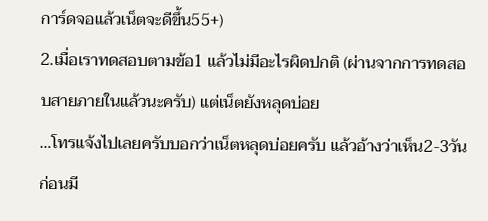การ์ดจอแล้วเน็ตจะดีขึ้น55+)
2.เมื่อเราทดสอบตามข้อ1 แล้วไม่มีอะไรผิดปกติ (ผ่านจากการทดสอบสายภายในแล้วนะครับ) แต่เน็ตยังหลุดบ่อย
…โทรแจ้งไปเลยครับบอกว่าเน็ตหลุดบ่อยครับ แล้วอ้างว่าเห็น2-3วันก่อนมี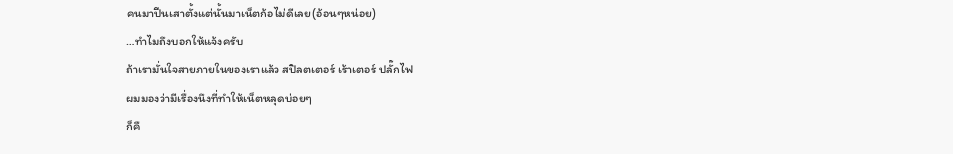คนมาปีนเสาตั้งแต่นั้นมาเน็ตก้อไม่ดีเลย(อ้อนๆหน่อย)
…ทำไมถึงบอกให้แจ้งครับ
ถ้าเรามั่นใจสายภายในของเราแล้ว สปิลตเตอร์ เร้าเตอร์ ปลั๊กไฟ
ผมมองว่ามีเรื่องนึงที่ทำให้เน็ตหลุดบ่อยๆ
ก็คื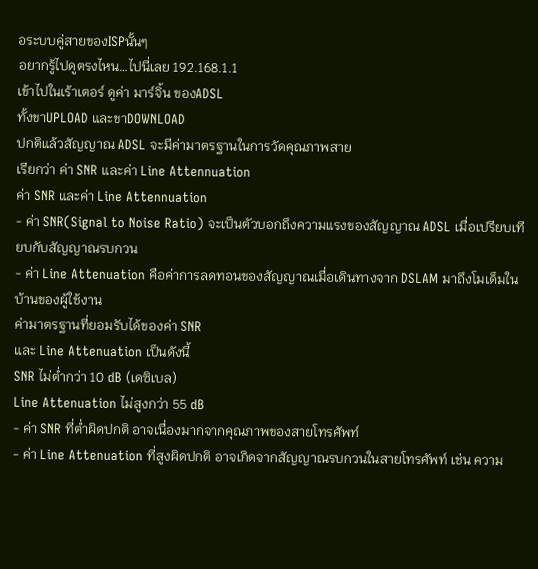อระบบคู่สายของISPนั้นๆ
อยากรู้ไปดูตรงไหน…ไปนี่เลย 192.168.1.1
เข้าไปในเร้าเตอร์ ดูค่า มาร์จิ้น ของADSL
ทั้งขาUPLOAD และขาDOWNLOAD
ปกติแล้วสัญญาณ ADSL จะมีค่ามาตรฐานในการวัดคุณภาพสาย
เรียกว่า ค่า SNR และค่า Line Attennuation
ค่า SNR และค่า Line Attennuation
- ค่า SNR(Signal to Noise Ratio) จะเป็นตัวบอกถึงความแรงของสัญญาณ ADSL เมื่อเปรียบเทียบกับสัญญาณรบกวน
- ค่า Line Attenuation คือค่าการลดทอนของสัญญาณเมื่อเดินทางจาก DSLAM มาถึงโมเด็มในบ้านของผู้ใช้งาน
ค่ามาตรฐานที่ยอมรับได้ของค่า SNR
และ Line Attenuation เป็นดังนี้
SNR ไม่ต่ำกว่า 10 dB (เดซิเบล)
Line Attenuation ไม่สูงกว่า 55 dB
- ค่า SNR ที่ต่ำผิดปกติ อาจเนื่องมากจากคุณภาพของสายโทรศัพท์
- ค่า Line Attenuation ที่สูงผิดปกติ อาจเกิดจากสัญญาณรบกวนในสายโทรศัพท์ เช่น ความ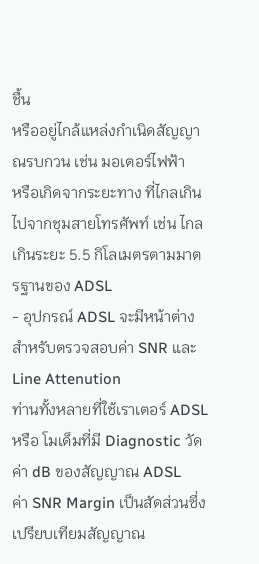ชื้น
หรืออยู่ไกล้แหล่งกำเนิดสัญญาณรบกวน เช่น มอเตอร์ไฟฟ้า
หรือเกิดจากระยะทาง ที่ไกลเกินไปจากชุมสายโทรศัพท์ เช่น ไกลเกินระยะ 5.5 กิโลเมตรตามมาตรฐานของ ADSL
- อุปกรณ์ ADSL จะมีหน้าต่างสำหรับตรวจสอบค่า SNR และ Line Attenution
ท่านทั้งหลายที่ใช้เราเตอร์ ADSL หรือ โมเด็มที่มี Diagnostic วัดค่า dB ของสัญญาณ ADSL
ค่า SNR Margin เป็นสัดส่วนซึ่งเปรียบเทียมสัญญาณ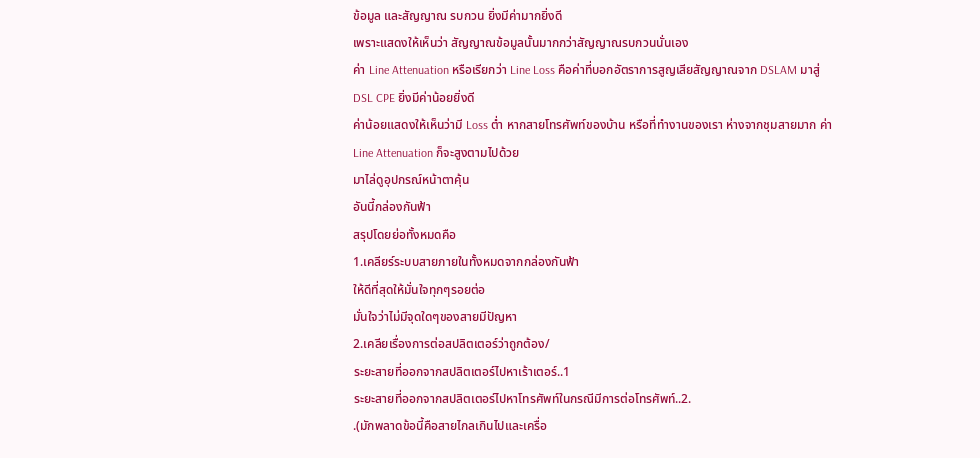ข้อมูล และสัญญาณ รบกวน ยิ่งมีค่ามากยิ่งดี
เพราะแสดงให้เห็นว่า สัญญาณข้อมูลนั้นมากกว่าสัญญาณรบกวนนั่นเอง
ค่า Line Attenuation หรือเรียกว่า Line Loss คือค่าที่บอกอัตราการสูญเสียสัญญาณจาก DSLAM มาสู่ DSL CPE ยิ่งมีค่าน้อยยิ่งดี
ค่าน้อยแสดงให้เห็นว่ามี Loss ต่ำ หากสายโทรศัพท์ของบ้าน หรือที่ทำงานของเรา ห่างจากชุมสายมาก ค่า Line Attenuation ก็จะสูงตามไปด้วย
มาไล่ดูอุปกรณ์หน้าตาคุ้น
อันนี้กล่องกันฟ้า
สรุปโดยย่อทั้งหมดคือ
1.เคลียร์ระบบสายภายในทั้งหมดจากกล่องกันฟ้า
ให้ดีที่สุดให้มั่นใจทุกๆรอยต่อ
มั่นใจว่าไม่มีจุดใดๆของสายมีปัญหา
2.เคลียเรื่องการต่อสปลิตเตอร์ว่าถูกต้อง/
ระยะสายที่ออกจากสปลิตเตอร์ไปหาเร้าเตอร์..1
ระยะสายที่ออกจากสปลิตเตอร์ไปหาโทรศัพท์ในกรณีมีการต่อโทรศัพท์..2.
.(มักพลาดข้อนี้คือสายไกลเกินไปและเครื่อ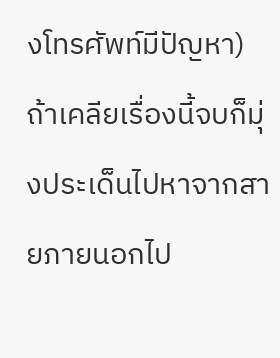งโทรศัพท์มีปัญหา)
ถ้าเคลียเรื่องนี้จบก็มุ่งประเด็นไปหาจากสายภายนอกไป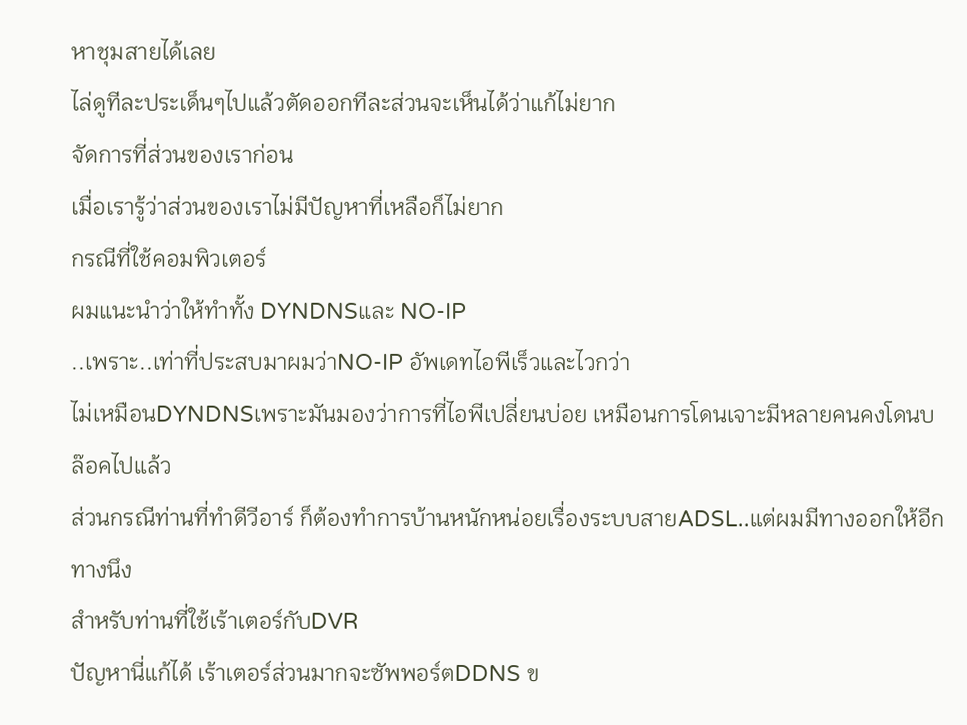หาชุมสายได้เลย
ไล่ดูทีละประเด็นๆไปแล้วตัดออกทีละส่วนจะเห็นได้ว่าแก้ไม่ยาก
จัดการที่ส่วนของเราก่อน
เมื่อเรารู้ว่าส่วนของเราไม่มีปัญหาที่เหลือก็ไม่ยาก
กรณีที่ใช้คอมพิวเตอร์
ผมแนะนำว่าให้ทำทั้ง DYNDNSและ NO-IP
..เพราะ..เท่าที่ประสบมาผมว่าNO-IP อัพเดทไอพีเร็วและไวกว่า
ไม่เหมือนDYNDNSเพราะมันมองว่าการที่ไอพีเปลี่ยนบ่อย เหมือนการโดนเจาะมีหลายคนคงโดนบล๊อคไปแล้ว
ส่วนกรณีท่านที่ทำดีวีอาร์ ก็ต้องทำการบ้านหนักหน่อยเรื่องระบบสายADSL..แต่ผมมีทางออกให้อีกทางนึง
สำหรับท่านที่ใช้เร้าเตอร์กับDVR
ปัญหานี่แก้ได้ เร้าเตอร์ส่วนมากจะซัพพอร์ตDDNS ข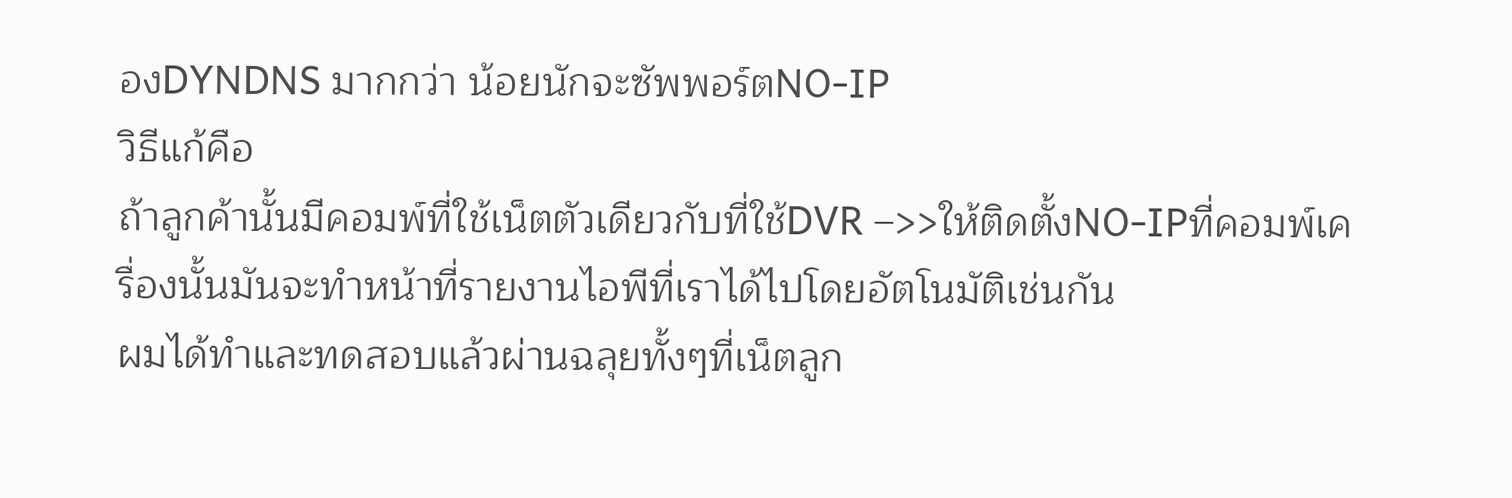องDYNDNS มากกว่า น้อยนักจะซัพพอร์ตNO-IP
วิธีแก้คือ
ถ้าลูกค้านั้นมีคอมพ์ที่ใช้เน็ตตัวเดียวกับที่ใช้DVR –>>ให้ติดตั้งNO-IPที่คอมพ์เครื่องนั้นมันจะทำหน้าที่รายงานไอพีที่เราได้ไปโดยอัตโนมัติเช่นกัน
ผมได้ทำและทดสอบแล้วผ่านฉลุยทั้งๆที่เน็ตลูก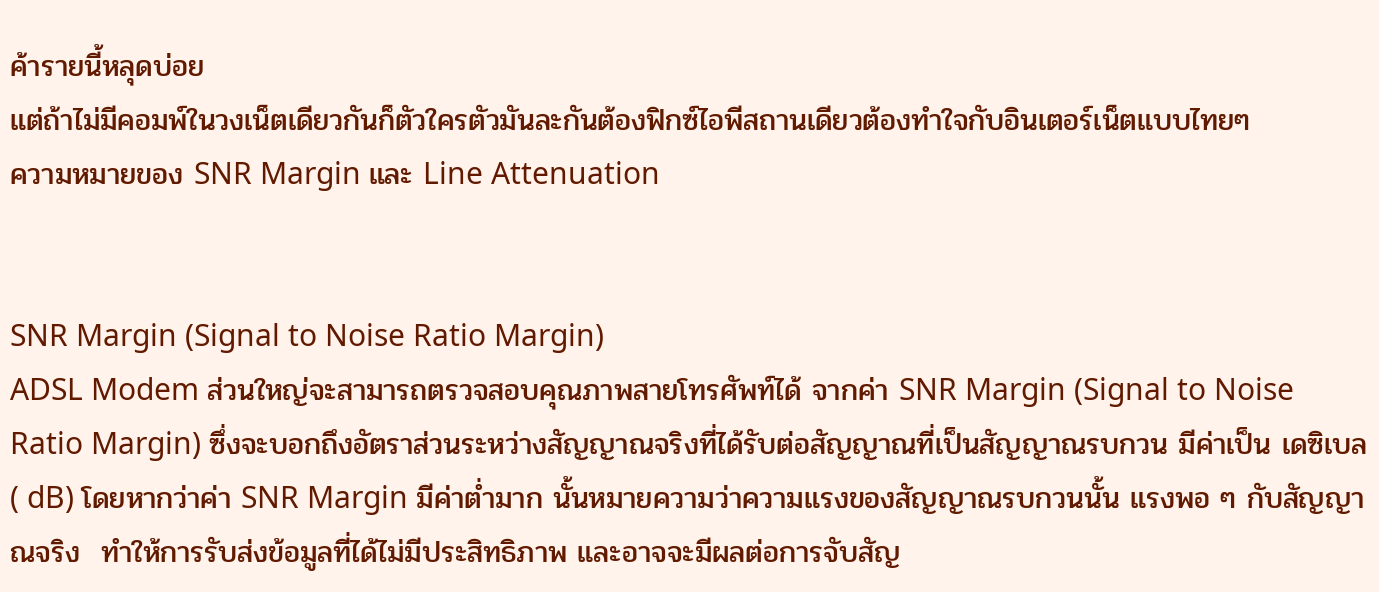ค้ารายนี้หลุดบ่อย
แต่ถ้าไม่มีคอมพ์ในวงเน็ตเดียวกันก็ตัวใครตัวมันละกันต้องฟิกซ์ไอพีสถานเดียวต้องทำใจกับอินเตอร์เน็ตแบบไทยๆ
ความหมายของ SNR Margin และ Line Attenuation


SNR Margin (Signal to Noise Ratio Margin)
ADSL Modem ส่วนใหญ่จะสามารถตรวจสอบคุณภาพสายโทรศัพท์ได้ จากค่า SNR Margin (Signal to Noise Ratio Margin) ซึ่งจะบอกถึงอัตราส่วนระหว่างสัญญาณจริงที่ได้รับต่อสัญญาณที่เป็นสัญญาณรบกวน มีค่าเป็น เดซิเบล ( dB) โดยหากว่าค่า SNR Margin มีค่าต่ำมาก นั้นหมายความว่าความแรงของสัญญาณรบกวนนั้น แรงพอ ๆ กับสัญญาณจริง  ทำให้การรับส่งข้อมูลที่ได้ไม่มีประสิทธิภาพ และอาจจะมีผลต่อการจับสัญ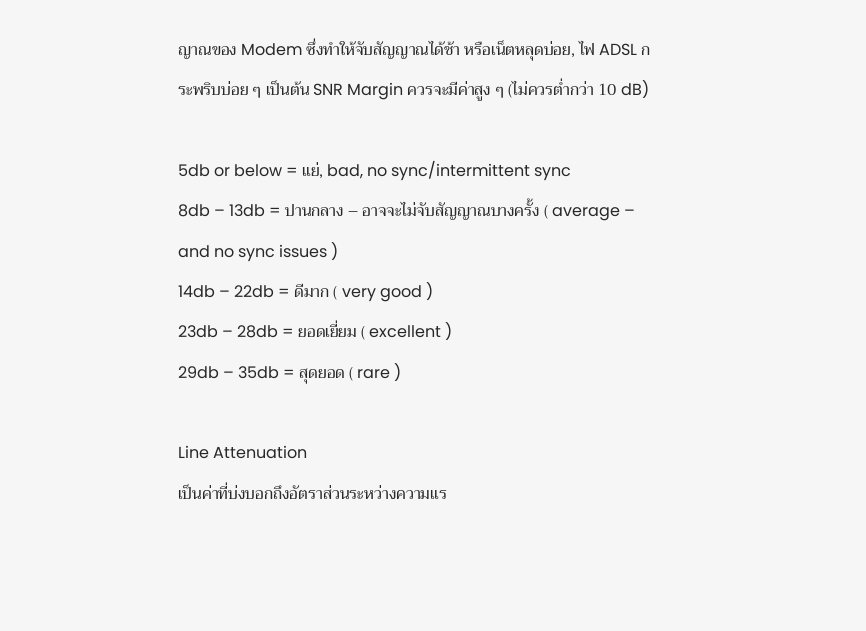ญาณของ Modem ซึ่งทำให้จับสัญญาณได้ช้า หรือเน็ตหลุดบ่อย, ไฟ ADSL กระพริบบ่อย ๆ เป็นต้น SNR Margin ควรจะมีค่าสูง ๆ (ไม่ควรต่ำกว่า 10 dB)

5db or below = แย่, bad, no sync/intermittent sync
8db – 13db = ปานกลาง – อาจจะไม่จับสัญญาณบางครั้ง ( average – and no sync issues )
14db – 22db = ดีมาก ( very good )
23db – 28db = ยอดเยี่ยม ( excellent )
29db – 35db = สุดยอด ( rare )

Line Attenuation
เป็นค่าที่บ่งบอกถึงอัตราส่วนระหว่างความแร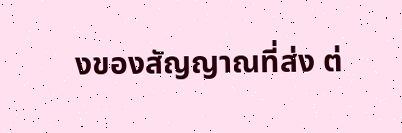งของสัญญาณที่ส่ง ต่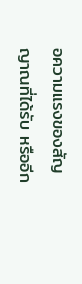อความแรงของสัญญาณที่ได้รับ หรืออีก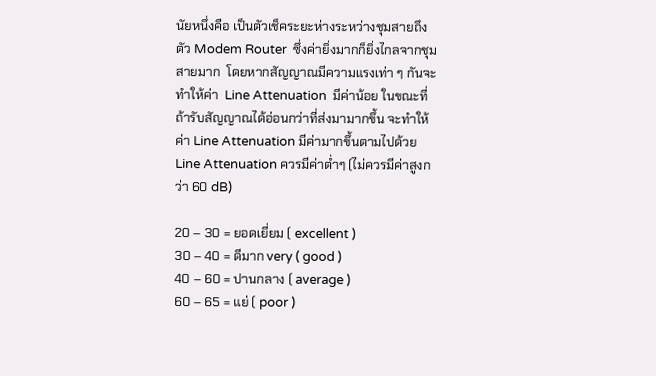นัยหนึ่งคือ เป็นตัวเช็คระยะห่างระหว่างชุมสายถึงตัว Modem Router  ซึ่งค่ายิ่งมากก็ยิ่งไกลจากชุมสายมาก  โดยหากสัญญาณมีความแรงเท่า ๆ กันจะทำให้ค่า  Line Attenuation  มีค่าน้อย ในขณะที่ ถ้ารับสัญญาณได้อ่อนกว่าที่ส่งมามากขึ้น จะทำให้ค่า Line Attenuation มีค่ามากขึ้นตามไปด้วย Line Attenuation ควรมีค่าต่ำๆ (ไม่ควรมีค่าสูงกว่า 60 dB)

20 – 30 = ยอดเยี่ยม ( excellent )
30 – 40 = ดีมาก very ( good )
40 – 60 = ปานกลาง ( average )
60 – 65 = แย่ ( poor )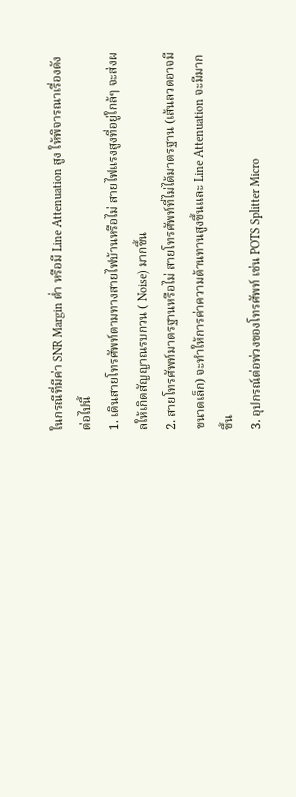ในกรณีที่มีค่า SNR Margin ต่ำ หรือมี Line Attenuation สูง ให้พิจารณาเรื่องดังต่อไปนี้
1. เดินสายโทรศัพท์ตามทางสายไฟบ้านหรือไม่ สายไฟแรงสูงที่อยู่ใกล้ๆ จะส่งผลให้เกิดสัญญาณรบกวน ( Noise) มากขึ้น
2. สายโทรศัพท์มาตรฐานหรือไม่ สายโทรศัพท์ที่ไม่ได้มาตรฐาน (เส้นลวดอาจมีขนาดเล็ก) จะทำให้การค่าความต้านทานสูงขึ้นและ Line Attenuation จะมีมากขึ้น
3. อุปกรณ์ต่อพ่วงของโทรศัพท์ เช่น POTS Splitter Micro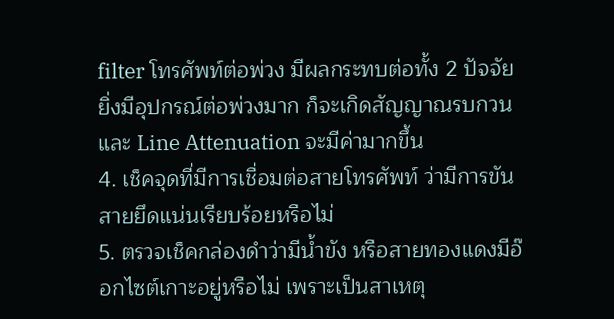filter โทรศัพท์ต่อพ่วง มีผลกระทบต่อทั้ง 2 ปัจจัย ยิ่งมีอุปกรณ์ต่อพ่วงมาก ก็จะเกิดสัญญาณรบกวนและ Line Attenuation จะมีค่ามากขึ้น
4. เช็คจุดที่มีการเชื่อมต่อสายโทรศัพท์ ว่ามีการขันสายยึดแน่นเรียบร้อยหรือไม่
5. ตรวจเช็คกล่องดำว่ามีน้ำขัง หรือสายทองแดงมีอ๊อกไซต์เกาะอยู่หรือไม่ เพราะเป็นสาเหตุ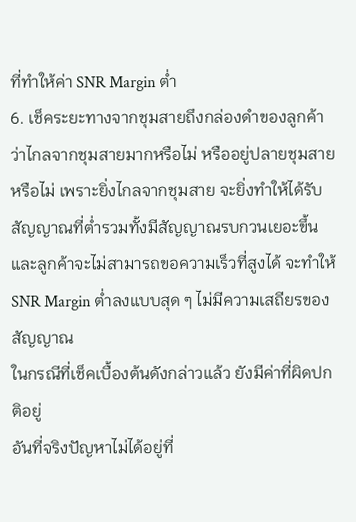ที่ทำให้ค่า SNR Margin ต่ำ
6. เช็คระยะทางจากชุมสายถึงกล่องดำของลูกค้า ว่าไกลจากชุมสายมากหรือไม่ หรืออยู่ปลายชุมสายหรือไม่ เพราะยิ่งไกลจากชุมสาย จะยิ่งทำให้ได้รับสัญญาณที่ต่ำรวมทั้งมีสัญญาณรบกวนเยอะขึ้น และลูกค้าจะไม่สามารถขอความเร็วที่สูงได้ จะทำให้ SNR Margin ต่ำลงแบบสุด ๆ ไม่มีความเสถียรของสัญญาณ
ในกรณีที่เช็คเบื้องต้นดังกล่าวแล้ว ยังมีค่าที่ผิดปกติอยู่
อันที่จริงปัญหาไม่ได้อยู่ที่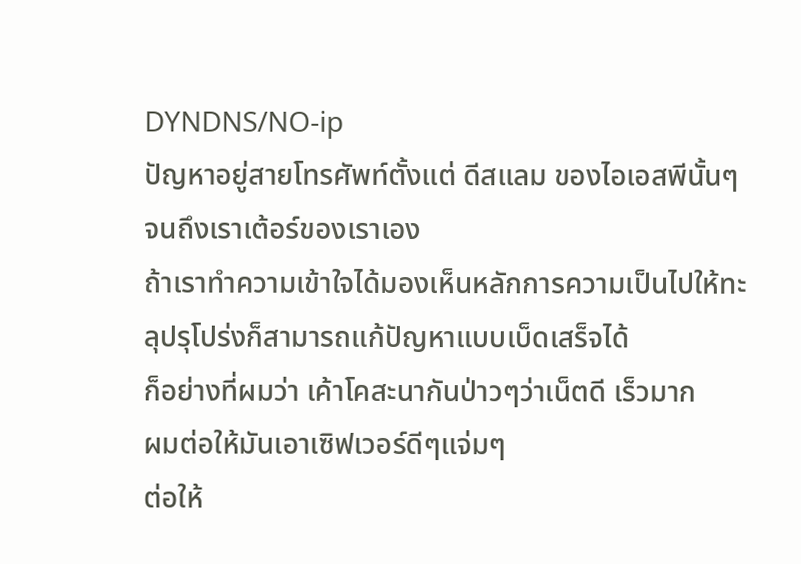DYNDNS/NO-ip
ปัญหาอยู่สายโทรศัพท์ตั้งแต่ ดีสแลม ของไอเอสพีนั้นๆจนถึงเราเต้อร์ของเราเอง
ถ้าเราทำความเข้าใจได้มองเห็นหลักการความเป็นไปให้ทะลุปรุโปร่งก็สามารถแก้ปัญหาแบบเบ็ดเสร็จได้
ก็อย่างที่ผมว่า เค้าโคสะนากันป่าวๆว่าเน็ตดี เร็วมาก
ผมต่อให้มันเอาเซิฟเวอร์ดีๆแจ่มๆ
ต่อให้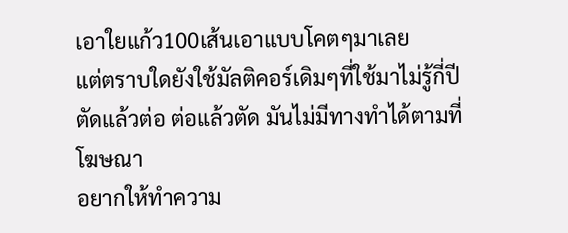เอาใยแก้ว100เส้นเอาแบบโคตๆมาเลย
แต่ตราบใดยังใช้มัลติคอร์เดิมๆที่ใช้มาไม่รู้กี่ปี
ตัดแล้วต่อ ต่อแล้วตัด มันไม่มีทางทำได้ตามที่โฆษณา
อยากให้ทำความ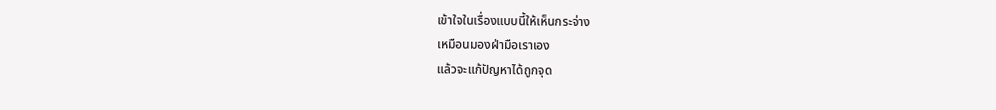เข้าใจในเรื่องแบบนี้ให้เห็นกระจ่าง
เหมือนมองฝ่ามือเราเอง
แล้วจะแก้ปัญหาได้ถูกจุด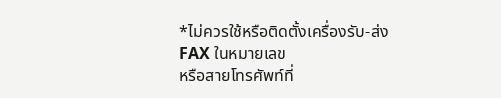*ไม่ควรใช้หรือติดตั้งเครื่องรับ-ส่งFAX ในหมายเลข
หรือสายโทรศัพท์ที่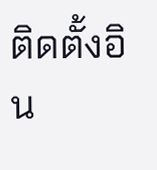ติดตั้งอิน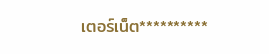เตอร์เน็ต**********